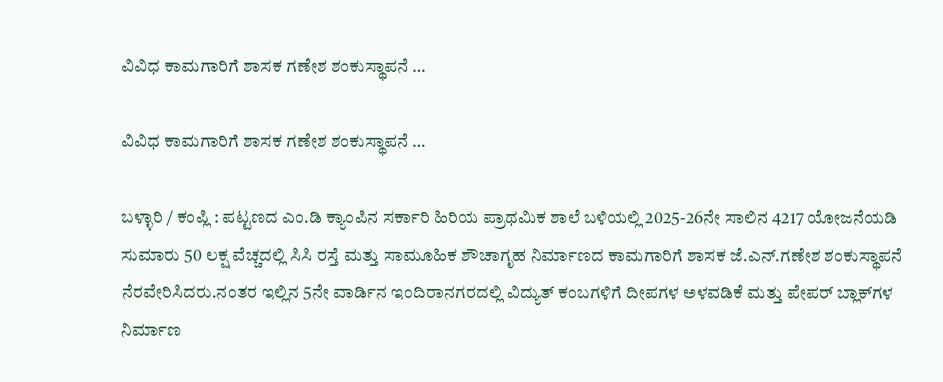ವಿವಿಧ ಕಾಮಗಾರಿಗೆ ಶಾಸಕ ಗಣೇಶ ಶಂಕುಸ್ಥಾಪನೆ …

ವಿವಿಧ ಕಾಮಗಾರಿಗೆ ಶಾಸಕ ಗಣೇಶ ಶಂಕುಸ್ಥಾಪನೆ …

ಬಳ್ಳಾರಿ / ಕಂಪ್ಲಿ : ಪಟ್ಟಣದ ಎಂ.ಡಿ ಕ್ಯಾಂಪಿನ ಸರ್ಕಾರಿ ಹಿರಿಯ ಪ್ರಾಥಮಿಕ ಶಾಲೆ ಬಳಿಯಲ್ಲಿ 2025-26ನೇ ಸಾಲಿನ 4217 ಯೋಜನೆಯಡಿ ಸುಮಾರು 50 ಲಕ್ಷ ವೆಚ್ಚದಲ್ಲಿ ಸಿಸಿ ರಸ್ತೆ ಮತ್ತು ಸಾಮೂಹಿಕ ಶೌಚಾಗೃಹ ನಿರ್ಮಾಣದ ಕಾಮಗಾರಿಗೆ ಶಾಸಕ ಜೆ.ಎನ್.ಗಣೇಶ ಶಂಕುಸ್ಥಾಪನೆ ನೆರವೇರಿಸಿದರು.ನಂತರ ಇಲ್ಲಿನ 5ನೇ ವಾರ್ಡಿನ ಇಂದಿರಾನಗರದಲ್ಲಿ ವಿದ್ಯುತ್ ಕಂಬಗಳಿಗೆ ದೀಪಗಳ ಅಳವಡಿಕೆ ಮತ್ತು ಪೇಪರ್ ಬ್ಲಾಕ್‌ಗಳ ನಿರ್ಮಾಣ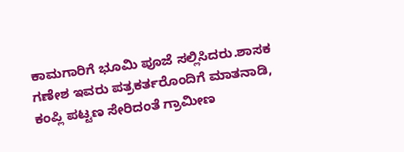ಕಾಮಗಾರಿಗೆ ಭೂಮಿ ಪೂಜೆ ಸಲ್ಲಿಸಿದರು.ಶಾಸಕ ಗಣೇಶ ಇವರು ಪತ್ರಕರ್ತರೊಂದಿಗೆ ಮಾತನಾಡಿ, ಕಂಪ್ಲಿ ಪಟ್ಟಣ ಸೇರಿದಂತೆ ಗ್ರಾಮೀಣ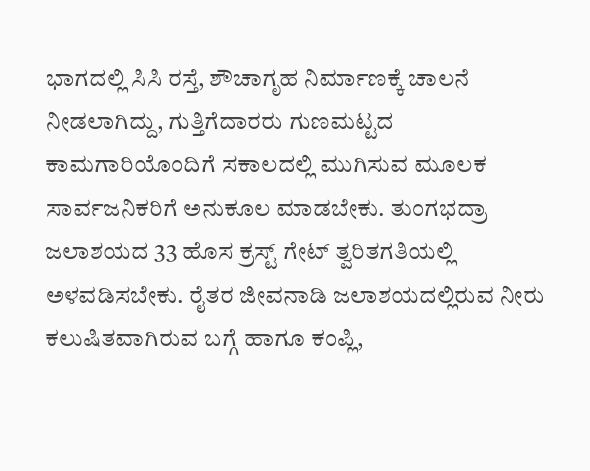ಭಾಗದಲ್ಲಿ ಸಿಸಿ ರಸ್ತೆ, ಶೌಚಾಗೃಹ ನಿರ್ಮಾಣಕ್ಕೆ ಚಾಲನೆ ನೀಡಲಾಗಿದ್ದು, ಗುತ್ತಿಗೆದಾರರು ಗುಣಮಟ್ಟದ ಕಾಮಗಾರಿಯೊಂದಿಗೆ ಸಕಾಲದಲ್ಲಿ ಮುಗಿಸುವ ಮೂಲಕ ಸಾರ್ವಜನಿಕರಿಗೆ ಅನುಕೂಲ ಮಾಡಬೇಕು. ತುಂಗಭದ್ರಾ ಜಲಾಶಯದ 33 ಹೊಸ ಕ್ರಸ್ಟ್ ಗೇಟ್ ತ್ವರಿತಗತಿಯಲ್ಲಿ ಅಳವಡಿಸಬೇಕು. ರೈತರ ಜೀವನಾಡಿ ಜಲಾಶಯದಲ್ಲಿರುವ ನೀರು ಕಲುಷಿತವಾಗಿರುವ ಬಗ್ಗೆ ಹಾಗೂ ಕಂಪ್ಲಿ,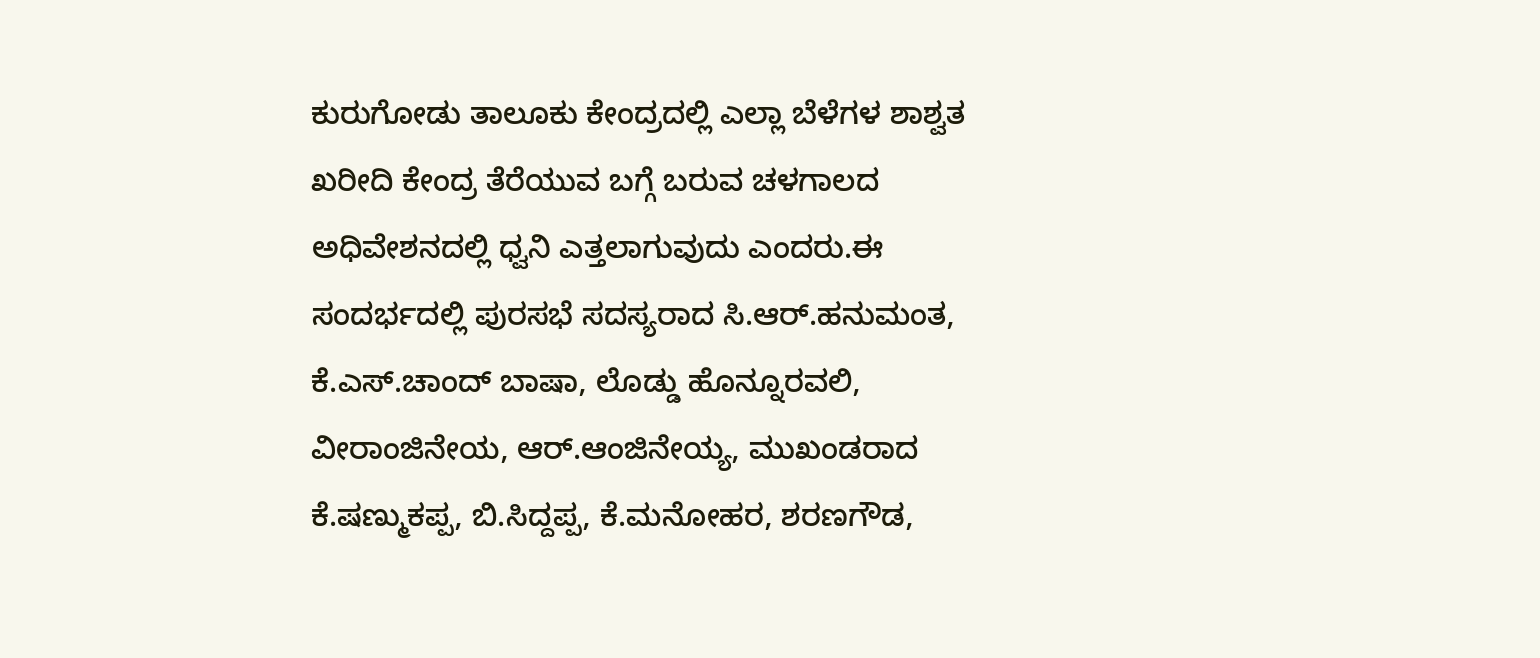ಕುರುಗೋಡು ತಾಲೂಕು ಕೇಂದ್ರದಲ್ಲಿ ಎಲ್ಲಾ ಬೆಳೆಗಳ ಶಾಶ್ವತ ಖರೀದಿ ಕೇಂದ್ರ ತೆರೆಯುವ ಬಗ್ಗೆ ಬರುವ ಚಳಗಾಲದ ಅಧಿವೇಶನದಲ್ಲಿ ಧ್ವನಿ ಎತ್ತಲಾಗುವುದು ಎಂದರು.ಈ ಸಂದರ್ಭದಲ್ಲಿ ಪುರಸಭೆ ಸದಸ್ಯರಾದ ಸಿ.ಆರ್.ಹನುಮಂತ, ಕೆ.ಎಸ್.ಚಾಂದ್ ಬಾಷಾ, ಲೊಡ್ಡು ಹೊನ್ನೂರವಲಿ, ವೀರಾಂಜಿನೇಯ, ಆರ್.ಆಂಜಿನೇಯ್ಯ, ಮುಖಂಡರಾದ ಕೆ.ಷಣ್ಮುಕಪ್ಪ, ಬಿ.ಸಿದ್ದಪ್ಪ, ಕೆ.ಮನೋಹರ, ಶರಣಗೌಡ,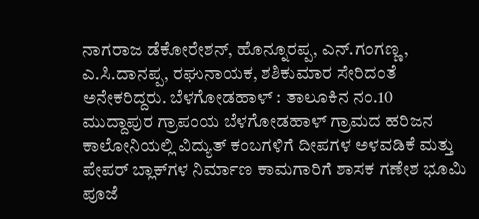ನಾಗರಾಜ ಡೆಕೋರೇಶನ್, ಹೊನ್ನೂರಪ್ಪ, ಎನ್.ಗಂಗಣ್ಣ, ಎ.ಸಿ.ದಾನಪ್ಪ, ರಘುನಾಯಕ, ಶಶಿಕುಮಾರ ಸೇರಿದಂತೆ ಅನೇಕರಿದ್ದರು. ಬೆಳಗೋಡಹಾಳ್ : ತಾಲೂಕಿನ ನಂ.10 ಮುದ್ದಾಪುರ ಗ್ರಾಪಂಯ ಬೆಳಗೋಡಹಾಳ್ ಗ್ರಾಮದ ಹರಿಜನ ಕಾಲೋನಿಯಲ್ಲಿ ವಿದ್ಯುತ್ ಕಂಬಗಳಿಗೆ ದೀಪಗಳ ಅಳವಡಿಕೆ ಮತ್ತು ಪೇಪರ್ ಬ್ಲಾಕ್‌ಗಳ ನಿರ್ಮಾಣ ಕಾಮಗಾರಿಗೆ ಶಾಸಕ ಗಣೇಶ ಭೂಮಿ ಪೂಜೆ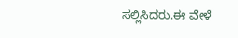ಸಲ್ಲಿಸಿದರು.ಈ ವೇಳೆ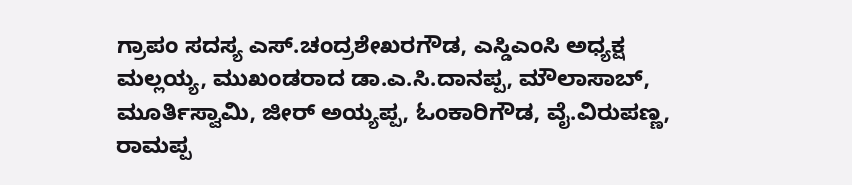ಗ್ರಾಪಂ ಸದಸ್ಯ ಎಸ್.ಚಂದ್ರಶೇಖರಗೌಡ, ಎಸ್ಡಿಎಂಸಿ ಅಧ್ಯಕ್ಷ ಮಲ್ಲಯ್ಯ, ಮುಖಂಡರಾದ ಡಾ.ಎ.ಸಿ.ದಾನಪ್ಪ, ಮೌಲಾಸಾಬ್, ಮೂರ್ತಿಸ್ವಾಮಿ, ಜೀರ್ ಅಯ್ಯಪ್ಪ, ಓಂಕಾರಿಗೌಡ, ವೈ.ವಿರುಪಣ್ಣ, ರಾಮಪ್ಪ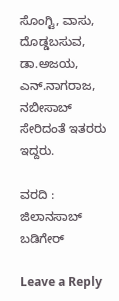ಸೊಂಗ್ಟಿ, ವಾಸು, ದೊಡ್ಡಬಸುವ, ಡಾ.ಅಜಯ, ಎನ್.ನಾಗರಾಜ, ನಬೀಸಾಬ್ ಸೇರಿದಂತೆ ಇತರರು ಇದ್ದರು.

ವರದಿ : ಜಿಲಾನಸಾಬ್ ಬಡಿಗೇರ್

Leave a Reply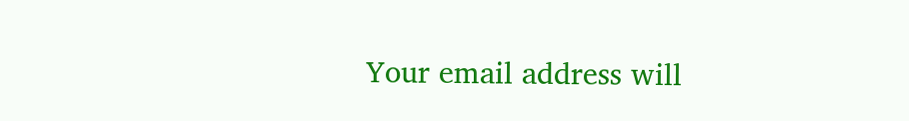Your email address will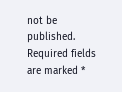not be published. Required fields are marked *